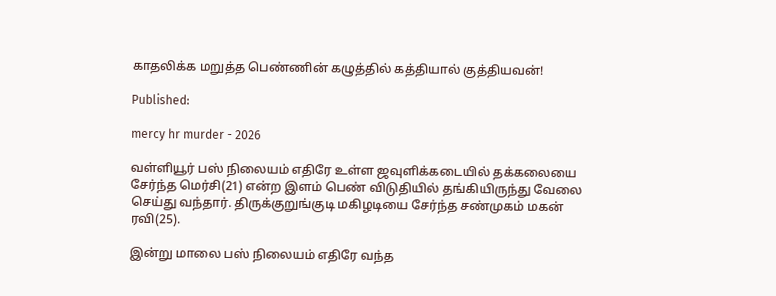காதலிக்க மறுத்த பெண்ணின் கழுத்தில் கத்தியால் குத்தியவன்!

Published:

mercy hr murder - 2026

வள்ளியூர் பஸ் நிலையம் எதிரே உள்ள ஜவுளிக்கடையில் தக்கலையை சேர்ந்த மெர்சி(21) என்ற இளம் பெண் விடுதியில் தங்கியிருந்து வேலை செய்து வந்தார். திருக்குறுங்குடி மகிழடியை சேர்ந்த சண்முகம் மகன் ரவி(25).

இன்று மாலை பஸ் நிலையம் எதிரே வந்த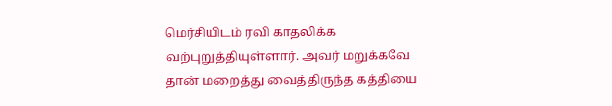மெர்சியிடம் ரவி காதலிக்க வற்புறுத்தியுள்ளார். அவர் மறுக்கவே தான் மறைத்து வைத்திருந்த கத்தியை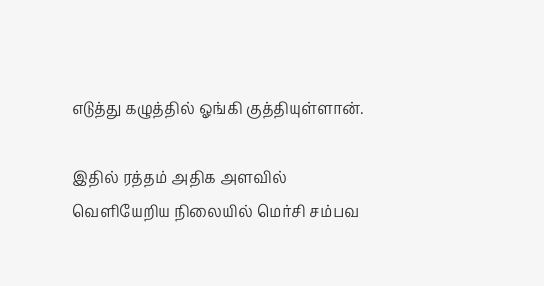எடுத்து கழுத்தில் ஓங்கி குத்தியுள்ளான்.

இதில் ரத்தம் அதிக அளவில் வெளியேறிய நிலையில் மெர்சி சம்பவ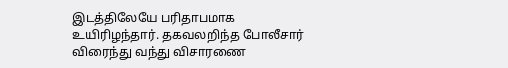இடத்திலேயே பரிதாபமாக உயிரிழந்தார். தகவலறிந்த போலீசார் விரைந்து வந்து விசாரணை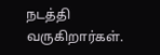நடத்தி வருகிறார்கள்.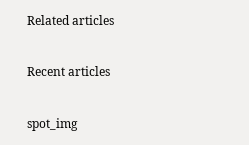Related articles

Recent articles

spot_img